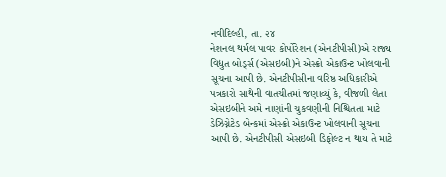નવીદિલ્હી, તા. ૨૪
નેશનલ થર્મલ પાવર કોર્પોરેશન (એનટીપીસી)એ રાજ્ય વિદ્યુત બોર્ડ્સ (એસઇબી)ને એસ્ક્રો એકાઉન્ટ ખોલવાની સૂચના આપી છે. એનટીપીસીના વરિષ્ઠ અધિકારીએ પત્રકારો સાથેની વાતચીતમાં જણાવ્યું કે, વીજળી લેતા એસઇબીને અમે નાણાંની ચુકવણીની નિશ્ચિતતા માટે ડેઝિગ્નેટેડ બેન્કમાં એસ્ક્રો એકાઉન્ટ ખોલવાની સૂચના આપી છે. એનટીપીસી એસઇબી ડિફોલ્ટ ન થાય તે માટે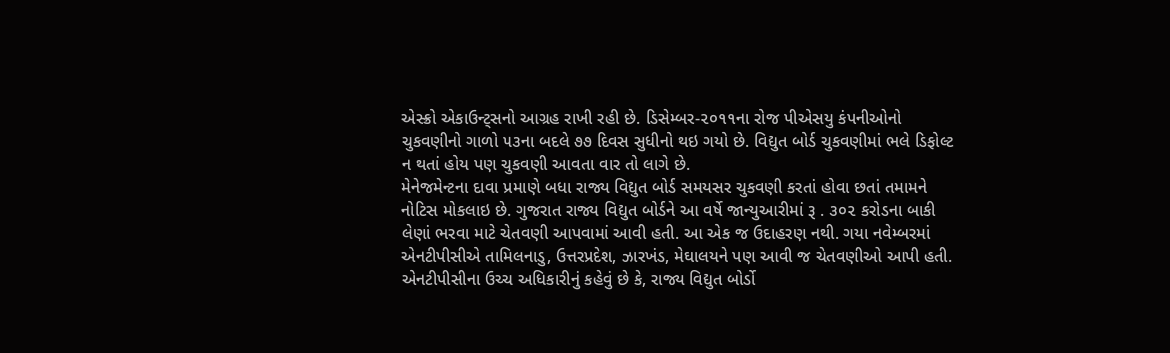એસ્ક્રો એકાઉન્ટ્સનો આગ્રહ રાખી રહી છે. ડિસેમ્બર-૨૦૧૧ના રોજ પીએસયુ કંપનીઓનો ચુકવણીનો ગાળો ૫૩ના બદલે ૭૭ દિવસ સુધીનો થઇ ગયો છે. વિદ્યુત બોર્ડ ચુકવણીમાં ભલે ડિફોલ્ટ ન થતાં હોય પણ ચુકવણી આવતા વાર તો લાગે છે.
મેનેજમેન્ટના દાવા પ્રમાણે બધા રાજ્ય વિદ્યુત બોર્ડ સમયસર ચુકવણી કરતાં હોવા છતાં તમામને નોટિસ મોકલાઇ છે. ગુજરાત રાજ્ય વિદ્યુત બોર્ડને આ વર્ષે જાન્યુઆરીમાં રૂ . ૩૦૨ કરોડના બાકી લેણાં ભરવા માટે ચેતવણી આપવામાં આવી હતી. આ એક જ ઉદાહરણ નથી. ગયા નવેમ્બરમાં એનટીપીસીએ તામિલનાડુ, ઉત્તરપ્રદેશ, ઝારખંડ, મેઘાલયને પણ આવી જ ચેતવણીઓ આપી હતી. એનટીપીસીના ઉચ્ચ અધિકારીનું કહેવું છે કે, રાજ્ય વિદ્યુત બોર્ડો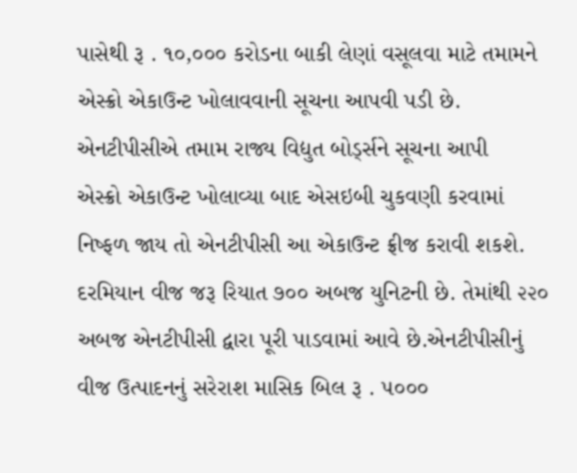પાસેથી રૂ . ૧૦,૦૦૦ કરોડના બાકી લેણાં વસૂલવા માટે તમામને એસ્ક્રો એકાઉન્ટ ખોલાવવાની સૂચના આપવી પડી છે.
એનટીપીસીએ તમામ રાજ્ય વિદ્યુત બોર્ડ્સને સૂચના આપી
એસ્ક્રો એકાઉન્ટ ખોલાવ્યા બાદ એસઇબી ચુકવણી કરવામાં નિષ્ફળ જાય તો એનટીપીસી આ એકાઉન્ટ ફ્રીજ કરાવી શકશે. દરમિયાન વીજ જરૂ રિયાત ૭૦૦ અબજ યુનિટની છે. તેમાંથી ૨૨૦ અબજ એનટીપીસી દ્વારા પૂરી પાડવામાં આવે છે.એનટીપીસીનું વીજ ઉત્પાદનનું સરેરાશ માસિક બિલ રૂ . ૫૦૦૦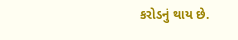કરોડનું થાય છે.